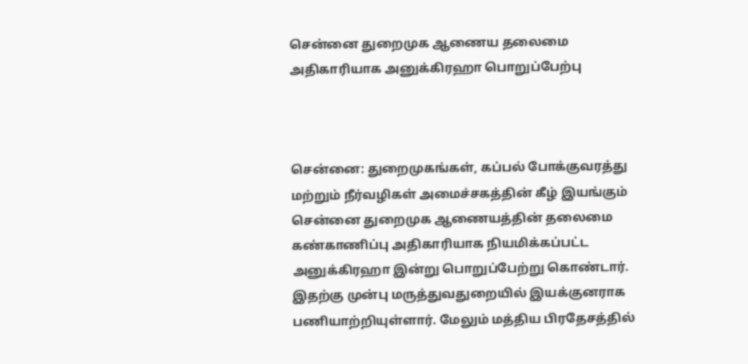சென்னை துறைமுக ஆணைய தலைமை அதிகாரியாக அனுக்கிரஹா பொறுப்பேற்பு



சென்னை: துறைமுகங்கள், கப்பல் போக்குவரத்து மற்றும் நீர்வழிகள் அமைச்சகத்தின் கீழ் இயங்கும் சென்னை துறைமுக ஆணையத்தின் தலைமை கண்காணிப்பு அதிகாரியாக நியமிக்கப்பட்ட அனுக்கிரஹா இன்று பொறுப்பேற்று கொண்டார். இதற்கு முன்பு மருத்துவதுறையில் இயக்குனராக பணியாற்றியுள்ளார். மேலும் மத்திய பிரதேசத்தில்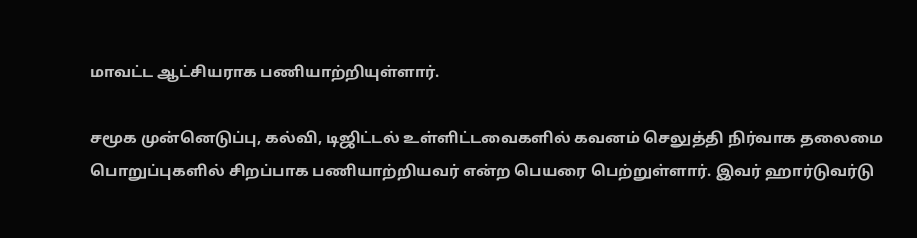மாவட்ட ஆட்சியராக பணியாற்றியுள்ளார்.

சமூக முன்னெடுப்பு, கல்வி, டிஜிட்டல் உள்ளிட்டவைகளில் கவனம் செலுத்தி நிர்வாக தலைமை பொறுப்புகளில் சிறப்பாக பணியாற்றியவர் என்ற பெயரை பெற்றுள்ளார். இவர் ஹார்டுவர்டு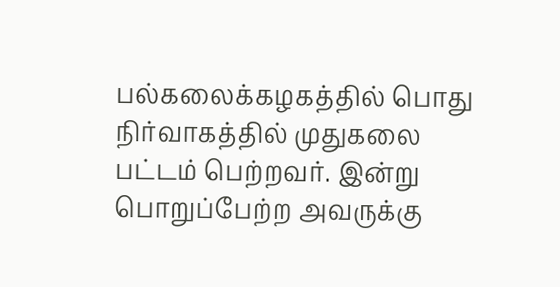பல்கலைக்கழகத்தில் பொது நிர்வாகத்தில் முதுகலை பட்டம் பெற்றவர். இன்று பொறுப்பேற்ற அவருக்கு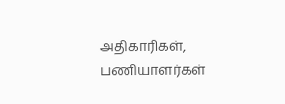அதிகாரிகள், பணியாளர்கள்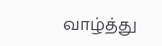வாழ்த்து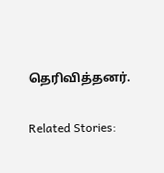தெரிவித்தனர்.

Related Stories: